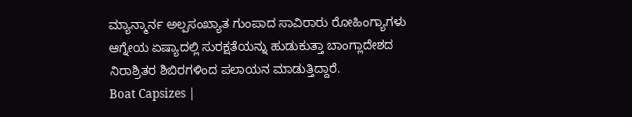ಮ್ಯಾನ್ಮಾರ್ನ ಅಲ್ಪಸಂಖ್ಯಾತ ಗುಂಪಾದ ಸಾವಿರಾರು ರೋಹಿಂಗ್ಯಾಗಳು ಆಗ್ನೇಯ ಏಷ್ಯಾದಲ್ಲಿ ಸುರಕ್ಷತೆಯನ್ನು ಹುಡುಕುತ್ತಾ ಬಾಂಗ್ಲಾದೇಶದ ನಿರಾಶ್ರಿತರ ಶಿಬಿರಗಳಿಂದ ಪಲಾಯನ ಮಾಡುತ್ತಿದ್ದಾರೆ.
Boat Capsizes |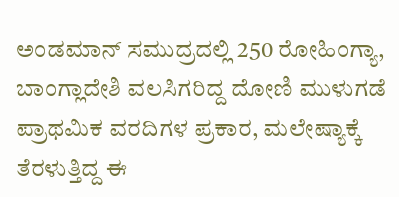ಅಂಡಮಾನ್ ಸಮುದ್ರದಲ್ಲಿ 250 ರೋಹಿಂಗ್ಯಾ, ಬಾಂಗ್ಲಾದೇಶಿ ವಲಸಿಗರಿದ್ದ ದೋಣಿ ಮುಳುಗಡೆ
ಪ್ರಾಥಮಿಕ ವರದಿಗಳ ಪ್ರಕಾರ, ಮಲೇಷ್ಯಾಕ್ಕೆ ತೆರಳುತ್ತಿದ್ದ ಈ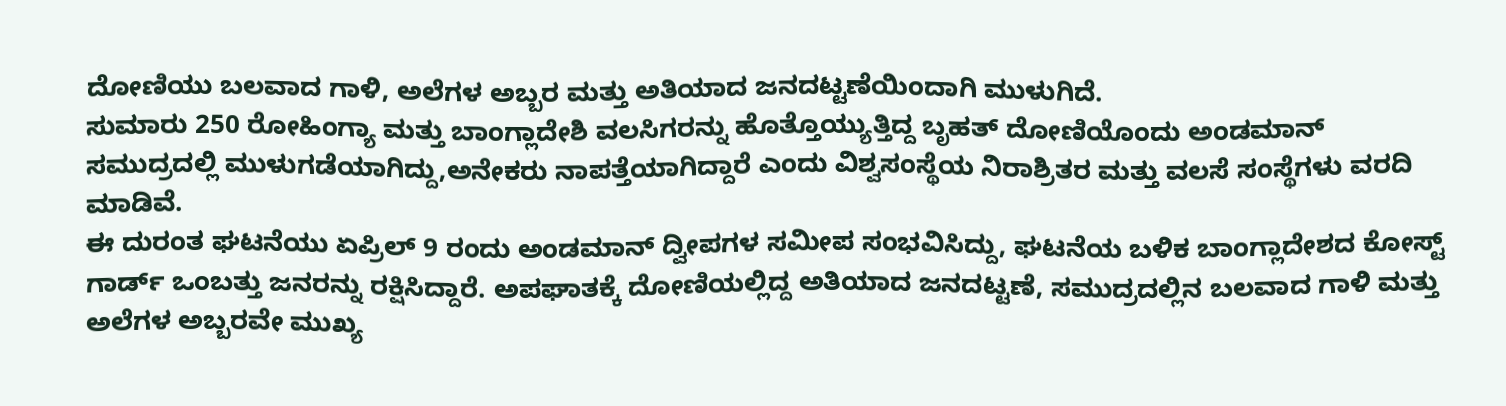ದೋಣಿಯು ಬಲವಾದ ಗಾಳಿ, ಅಲೆಗಳ ಅಬ್ಬರ ಮತ್ತು ಅತಿಯಾದ ಜನದಟ್ಟಣೆಯಿಂದಾಗಿ ಮುಳುಗಿದೆ.
ಸುಮಾರು 250 ರೋಹಿಂಗ್ಯಾ ಮತ್ತು ಬಾಂಗ್ಲಾದೇಶಿ ವಲಸಿಗರನ್ನು ಹೊತ್ತೊಯ್ಯುತ್ತಿದ್ದ ಬೃಹತ್ ದೋಣಿಯೊಂದು ಅಂಡಮಾನ್ ಸಮುದ್ರದಲ್ಲಿ ಮುಳುಗಡೆಯಾಗಿದ್ದು,ಅನೇಕರು ನಾಪತ್ತೆಯಾಗಿದ್ದಾರೆ ಎಂದು ವಿಶ್ವಸಂಸ್ಥೆಯ ನಿರಾಶ್ರಿತರ ಮತ್ತು ವಲಸೆ ಸಂಸ್ಥೆಗಳು ವರದಿ ಮಾಡಿವೆ.
ಈ ದುರಂತ ಘಟನೆಯು ಏಪ್ರಿಲ್ 9 ರಂದು ಅಂಡಮಾನ್ ದ್ವೀಪಗಳ ಸಮೀಪ ಸಂಭವಿಸಿದ್ದು, ಘಟನೆಯ ಬಳಿಕ ಬಾಂಗ್ಲಾದೇಶದ ಕೋಸ್ಟ್ ಗಾರ್ಡ್ ಒಂಬತ್ತು ಜನರನ್ನು ರಕ್ಷಿಸಿದ್ದಾರೆ. ಅಪಘಾತಕ್ಕೆ ದೋಣಿಯಲ್ಲಿದ್ದ ಅತಿಯಾದ ಜನದಟ್ಟಣೆ, ಸಮುದ್ರದಲ್ಲಿನ ಬಲವಾದ ಗಾಳಿ ಮತ್ತು ಅಲೆಗಳ ಅಬ್ಬರವೇ ಮುಖ್ಯ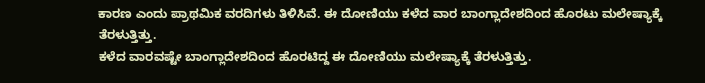ಕಾರಣ ಎಂದು ಪ್ರಾಥಮಿಕ ವರದಿಗಳು ತಿಳಿಸಿವೆ. ಈ ದೋಣಿಯು ಕಳೆದ ವಾರ ಬಾಂಗ್ಲಾದೇಶದಿಂದ ಹೊರಟು ಮಲೇಷ್ಯಾಕ್ಕೆ ತೆರಳುತ್ತಿತ್ತು.
ಕಳೆದ ವಾರವಷ್ಟೇ ಬಾಂಗ್ಲಾದೇಶದಿಂದ ಹೊರಟಿದ್ದ ಈ ದೋಣಿಯು ಮಲೇಷ್ಯಾಕ್ಕೆ ತೆರಳುತ್ತಿತ್ತು.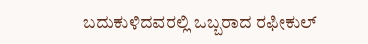ಬದುಕುಳಿದವರಲ್ಲಿ ಒಬ್ಬರಾದ ರಫೀಕುಲ್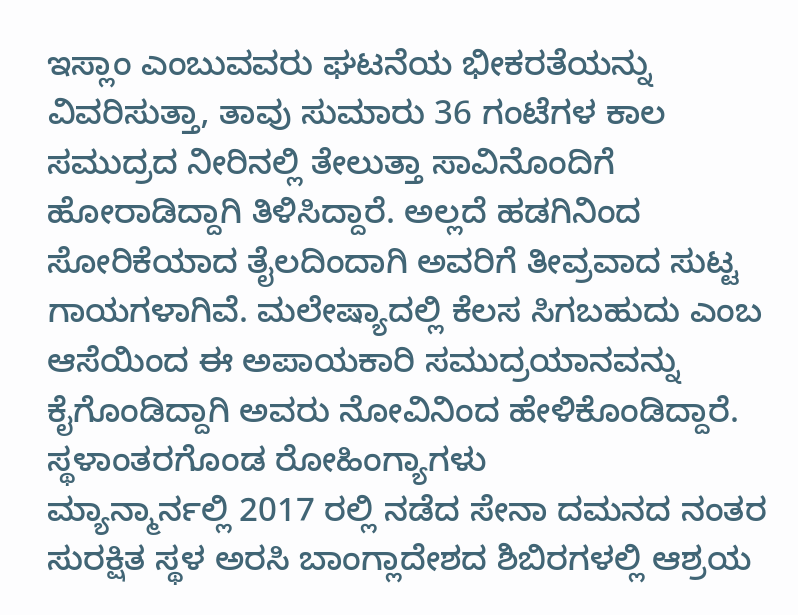ಇಸ್ಲಾಂ ಎಂಬುವವರು ಘಟನೆಯ ಭೀಕರತೆಯನ್ನು ವಿವರಿಸುತ್ತಾ, ತಾವು ಸುಮಾರು 36 ಗಂಟೆಗಳ ಕಾಲ ಸಮುದ್ರದ ನೀರಿನಲ್ಲಿ ತೇಲುತ್ತಾ ಸಾವಿನೊಂದಿಗೆ ಹೋರಾಡಿದ್ದಾಗಿ ತಿಳಿಸಿದ್ದಾರೆ. ಅಲ್ಲದೆ ಹಡಗಿನಿಂದ ಸೋರಿಕೆಯಾದ ತೈಲದಿಂದಾಗಿ ಅವರಿಗೆ ತೀವ್ರವಾದ ಸುಟ್ಟ ಗಾಯಗಳಾಗಿವೆ. ಮಲೇಷ್ಯಾದಲ್ಲಿ ಕೆಲಸ ಸಿಗಬಹುದು ಎಂಬ ಆಸೆಯಿಂದ ಈ ಅಪಾಯಕಾರಿ ಸಮುದ್ರಯಾನವನ್ನು ಕೈಗೊಂಡಿದ್ದಾಗಿ ಅವರು ನೋವಿನಿಂದ ಹೇಳಿಕೊಂಡಿದ್ದಾರೆ.
ಸ್ಥಳಾಂತರಗೊಂಡ ರೋಹಿಂಗ್ಯಾಗಳು
ಮ್ಯಾನ್ಮಾರ್ನಲ್ಲಿ 2017 ರಲ್ಲಿ ನಡೆದ ಸೇನಾ ದಮನದ ನಂತರ ಸುರಕ್ಷಿತ ಸ್ಥಳ ಅರಸಿ ಬಾಂಗ್ಲಾದೇಶದ ಶಿಬಿರಗಳಲ್ಲಿ ಆಶ್ರಯ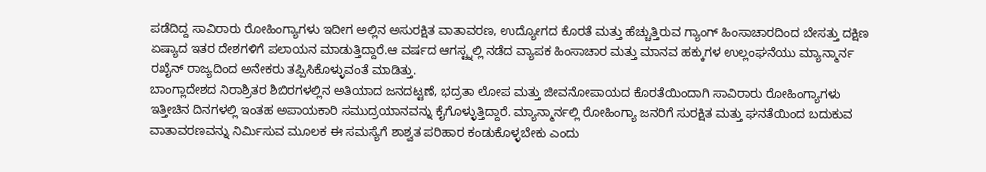ಪಡೆದಿದ್ದ ಸಾವಿರಾರು ರೋಹಿಂಗ್ಯಾಗಳು ಇದೀಗ ಅಲ್ಲಿನ ಅಸುರಕ್ಷಿತ ವಾತಾವರಣ, ಉದ್ಯೋಗದ ಕೊರತೆ ಮತ್ತು ಹೆಚ್ಚುತ್ತಿರುವ ಗ್ಯಾಂಗ್ ಹಿಂಸಾಚಾರದಿಂದ ಬೇಸತ್ತು ದಕ್ಷಿಣ ಏಷ್ಯಾದ ಇತರ ದೇಶಗಳಿಗೆ ಪಲಾಯನ ಮಾಡುತ್ತಿದ್ದಾರೆ.ಆ ವರ್ಷದ ಆಗಸ್ಟ್ನಲ್ಲಿ ನಡೆದ ವ್ಯಾಪಕ ಹಿಂಸಾಚಾರ ಮತ್ತು ಮಾನವ ಹಕ್ಕುಗಳ ಉಲ್ಲಂಘನೆಯು ಮ್ಯಾನ್ಮಾರ್ನ ರಖೈನ್ ರಾಜ್ಯದಿಂದ ಅನೇಕರು ತಪ್ಪಿಸಿಕೊಳ್ಳುವಂತೆ ಮಾಡಿತ್ತು.
ಬಾಂಗ್ಲಾದೇಶದ ನಿರಾಶ್ರಿತರ ಶಿಬಿರಗಳಲ್ಲಿನ ಅತಿಯಾದ ಜನದಟ್ಟಣೆ, ಭದ್ರತಾ ಲೋಪ ಮತ್ತು ಜೀವನೋಪಾಯದ ಕೊರತೆಯಿಂದಾಗಿ ಸಾವಿರಾರು ರೋಹಿಂಗ್ಯಾಗಳು ಇತ್ತೀಚಿನ ದಿನಗಳಲ್ಲಿ ಇಂತಹ ಅಪಾಯಕಾರಿ ಸಮುದ್ರಯಾನವನ್ನು ಕೈಗೊಳ್ಳುತ್ತಿದ್ದಾರೆ. ಮ್ಯಾನ್ಮಾರ್ನಲ್ಲಿ ರೋಹಿಂಗ್ಯಾ ಜನರಿಗೆ ಸುರಕ್ಷಿತ ಮತ್ತು ಘನತೆಯಿಂದ ಬದುಕುವ ವಾತಾವರಣವನ್ನು ನಿರ್ಮಿಸುವ ಮೂಲಕ ಈ ಸಮಸ್ಯೆಗೆ ಶಾಶ್ವತ ಪರಿಹಾರ ಕಂಡುಕೊಳ್ಳಬೇಕು ಎಂದು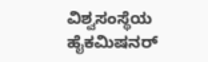ವಿಶ್ವಸಂಸ್ಥೆಯ ಹೈಕಮಿಷನರ್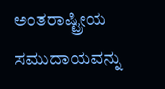ಅಂತರಾಷ್ಟ್ರೀಯ ಸಮುದಾಯವನ್ನು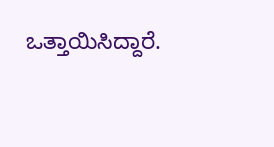ಒತ್ತಾಯಿಸಿದ್ದಾರೆ.